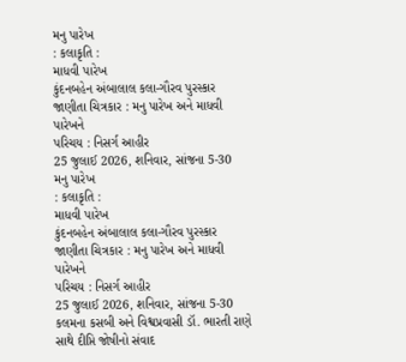મનુ પારેખ
: કલાકૃતિ :
માધવી પારેખ
કુંદનબહેન અંબાલાલ કલા-ગૌરવ પુરસ્કાર
જાણીતા ચિત્રકાર : મનુ પારેખ અને માધવી પારેખને
પરિચય : નિસર્ગ આહીર
25 જુલાઈ 2026, શનિવાર, સાંજના 5-30
મનુ પારેખ
: કલાકૃતિ :
માધવી પારેખ
કુંદનબહેન અંબાલાલ કલા-ગૌરવ પુરસ્કાર
જાણીતા ચિત્રકાર : મનુ પારેખ અને માધવી પારેખને
પરિચય : નિસર્ગ આહીર
25 જુલાઈ 2026, શનિવાર, સાંજના 5-30
કલમના કસબી અને વિશ્વપ્રવાસી ડૉ. ભારતી રાણે સાથે દીપ્તિ જોષીનો સંવાદ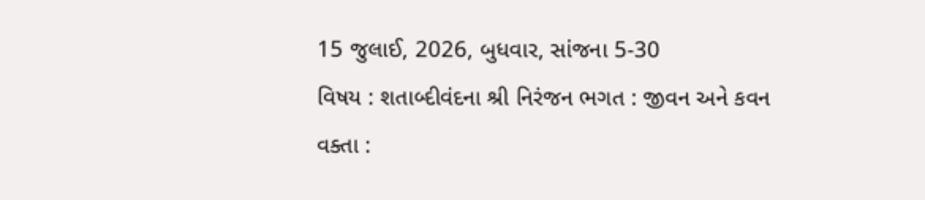15 જુલાઈ, 2026, બુધવાર, સાંજના 5-30
વિષય : શતાબ્દીવંદના શ્રી નિરંજન ભગત : જીવન અને કવન
વક્તા :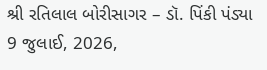શ્રી રતિલાલ બોરીસાગર – ડૉ. પિંકી પંડ્યા
9 જુલાઈ, 2026,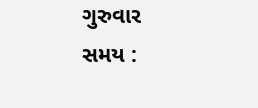ગુરુવાર
સમય :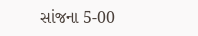સાંજના 5-00